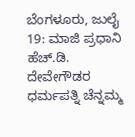ಬೆಂಗಳೂರು, ಜುಲೈ 19: ಮಾಜಿ ಪ್ರಧಾನಿ ಹೆಚ್.ಡಿ. ದೇವೇಗೌಡರ ಧರ್ಮಪತ್ನಿ ಚೆನ್ನಮ್ಮ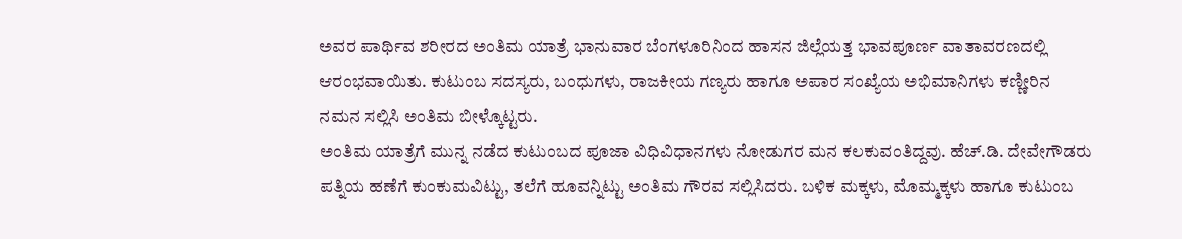ಅವರ ಪಾರ್ಥಿವ ಶರೀರದ ಅಂತಿಮ ಯಾತ್ರೆ ಭಾನುವಾರ ಬೆಂಗಳೂರಿನಿಂದ ಹಾಸನ ಜಿಲ್ಲೆಯತ್ತ ಭಾವಪೂರ್ಣ ವಾತಾವರಣದಲ್ಲಿ ಆರಂಭವಾಯಿತು. ಕುಟುಂಬ ಸದಸ್ಯರು, ಬಂಧುಗಳು, ರಾಜಕೀಯ ಗಣ್ಯರು ಹಾಗೂ ಅಪಾರ ಸಂಖ್ಯೆಯ ಅಭಿಮಾನಿಗಳು ಕಣ್ಣೀರಿನ ನಮನ ಸಲ್ಲಿಸಿ ಅಂತಿಮ ಬೀಳ್ಕೊಟ್ಟರು.
ಅಂತಿಮ ಯಾತ್ರೆಗೆ ಮುನ್ನ ನಡೆದ ಕುಟುಂಬದ ಪೂಜಾ ವಿಧಿವಿಧಾನಗಳು ನೋಡುಗರ ಮನ ಕಲಕುವಂತಿದ್ದವು. ಹೆಚ್.ಡಿ. ದೇವೇಗೌಡರು ಪತ್ನಿಯ ಹಣೆಗೆ ಕುಂಕುಮವಿಟ್ಟು, ತಲೆಗೆ ಹೂವನ್ನಿಟ್ಟು ಅಂತಿಮ ಗೌರವ ಸಲ್ಲಿಸಿದರು. ಬಳಿಕ ಮಕ್ಕಳು, ಮೊಮ್ಮಕ್ಕಳು ಹಾಗೂ ಕುಟುಂಬ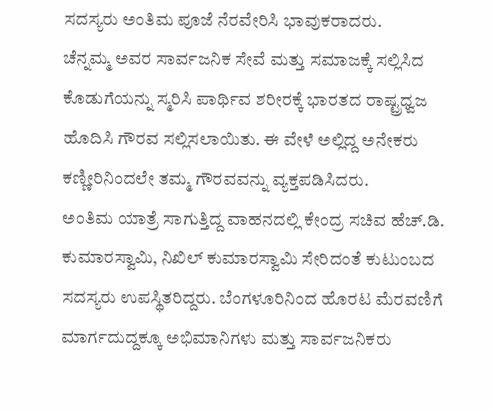ಸದಸ್ಯರು ಅಂತಿಮ ಪೂಜೆ ನೆರವೇರಿಸಿ ಭಾವುಕರಾದರು.
ಚೆನ್ನಮ್ಮ ಅವರ ಸಾರ್ವಜನಿಕ ಸೇವೆ ಮತ್ತು ಸಮಾಜಕ್ಕೆ ಸಲ್ಲಿಸಿದ ಕೊಡುಗೆಯನ್ನು ಸ್ಮರಿಸಿ ಪಾರ್ಥಿವ ಶರೀರಕ್ಕೆ ಭಾರತದ ರಾಷ್ಟ್ರಧ್ವಜ ಹೊದಿಸಿ ಗೌರವ ಸಲ್ಲಿಸಲಾಯಿತು. ಈ ವೇಳೆ ಅಲ್ಲಿದ್ದ ಅನೇಕರು ಕಣ್ಣೀರಿನಿಂದಲೇ ತಮ್ಮ ಗೌರವವನ್ನು ವ್ಯಕ್ತಪಡಿಸಿದರು.
ಅಂತಿಮ ಯಾತ್ರೆ ಸಾಗುತ್ತಿದ್ದ ವಾಹನದಲ್ಲಿ ಕೇಂದ್ರ ಸಚಿವ ಹೆಚ್.ಡಿ. ಕುಮಾರಸ್ವಾಮಿ, ನಿಖಿಲ್ ಕುಮಾರಸ್ವಾಮಿ ಸೇರಿದಂತೆ ಕುಟುಂಬದ ಸದಸ್ಯರು ಉಪಸ್ಥಿತರಿದ್ದರು. ಬೆಂಗಳೂರಿನಿಂದ ಹೊರಟ ಮೆರವಣಿಗೆ ಮಾರ್ಗದುದ್ದಕ್ಕೂ ಅಭಿಮಾನಿಗಳು ಮತ್ತು ಸಾರ್ವಜನಿಕರು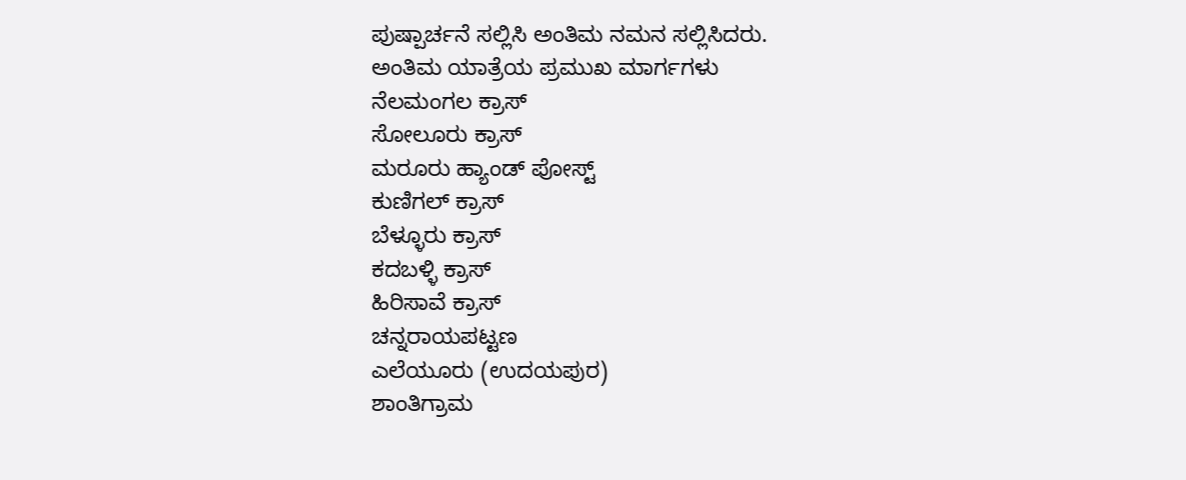ಪುಷ್ಪಾರ್ಚನೆ ಸಲ್ಲಿಸಿ ಅಂತಿಮ ನಮನ ಸಲ್ಲಿಸಿದರು.
ಅಂತಿಮ ಯಾತ್ರೆಯ ಪ್ರಮುಖ ಮಾರ್ಗಗಳು
ನೆಲಮಂಗಲ ಕ್ರಾಸ್
ಸೋಲೂರು ಕ್ರಾಸ್
ಮರೂರು ಹ್ಯಾಂಡ್ ಪೋಸ್ಟ್
ಕುಣಿಗಲ್ ಕ್ರಾಸ್
ಬೆಳ್ಳೂರು ಕ್ರಾಸ್
ಕದಬಳ್ಳಿ ಕ್ರಾಸ್
ಹಿರಿಸಾವೆ ಕ್ರಾಸ್
ಚನ್ನರಾಯಪಟ್ಟಣ
ಎಲೆಯೂರು (ಉದಯಪುರ)
ಶಾಂತಿಗ್ರಾಮ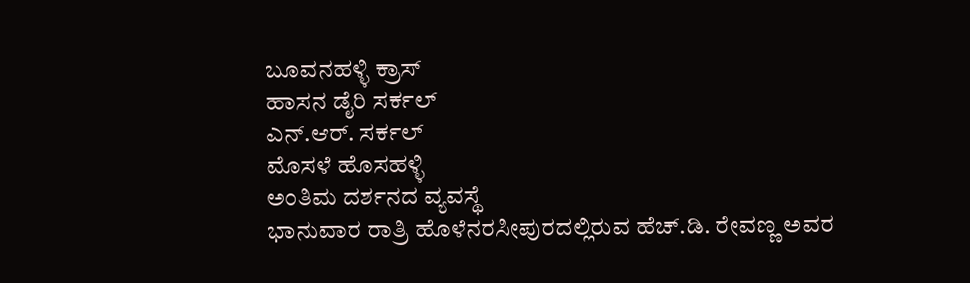ಬೂವನಹಳ್ಳಿ ಕ್ರಾಸ್
ಹಾಸನ ಡೈರಿ ಸರ್ಕಲ್
ಎನ್.ಆರ್. ಸರ್ಕಲ್
ಮೊಸಳೆ ಹೊಸಹಳ್ಳಿ
ಅಂತಿಮ ದರ್ಶನದ ವ್ಯವಸ್ಥೆ
ಭಾನುವಾರ ರಾತ್ರಿ ಹೊಳೆನರಸೀಪುರದಲ್ಲಿರುವ ಹೆಚ್.ಡಿ. ರೇವಣ್ಣ ಅವರ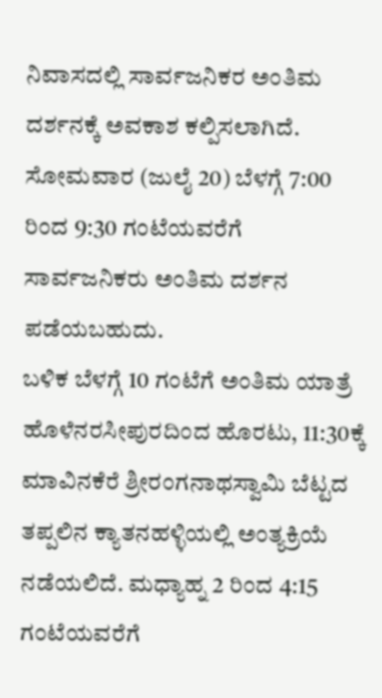ನಿವಾಸದಲ್ಲಿ ಸಾರ್ವಜನಿಕರ ಅಂತಿಮ ದರ್ಶನಕ್ಕೆ ಅವಕಾಶ ಕಲ್ಪಿಸಲಾಗಿದೆ. ಸೋಮವಾರ (ಜುಲೈ 20) ಬೆಳಗ್ಗೆ 7:00 ರಿಂದ 9:30 ಗಂಟೆಯವರೆಗೆ ಸಾರ್ವಜನಿಕರು ಅಂತಿಮ ದರ್ಶನ ಪಡೆಯಬಹುದು.
ಬಳಿಕ ಬೆಳಗ್ಗೆ 10 ಗಂಟೆಗೆ ಅಂತಿಮ ಯಾತ್ರೆ ಹೊಳೆನರಸೀಪುರದಿಂದ ಹೊರಟು, 11:30ಕ್ಕೆ ಮಾವಿನಕೆರೆ ಶ್ರೀರಂಗನಾಥಸ್ವಾಮಿ ಬೆಟ್ಟದ ತಪ್ಪಲಿನ ಕ್ಯಾತನಹಳ್ಳಿಯಲ್ಲಿ ಅಂತ್ಯಕ್ರಿಯೆ ನಡೆಯಲಿದೆ. ಮಧ್ಯಾಹ್ನ 2 ರಿಂದ 4:15 ಗಂಟೆಯವರೆಗೆ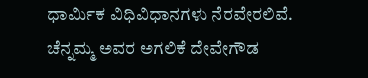ಧಾರ್ಮಿಕ ವಿಧಿವಿಧಾನಗಳು ನೆರವೇರಲಿವೆ.
ಚೆನ್ನಮ್ಮ ಅವರ ಅಗಲಿಕೆ ದೇವೇಗೌಡ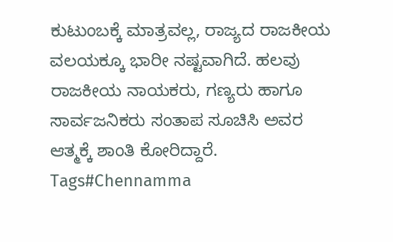ಕುಟುಂಬಕ್ಕೆ ಮಾತ್ರವಲ್ಲ, ರಾಜ್ಯದ ರಾಜಕೀಯ ವಲಯಕ್ಕೂ ಭಾರೀ ನಷ್ಟವಾಗಿದೆ. ಹಲವು ರಾಜಕೀಯ ನಾಯಕರು, ಗಣ್ಯರು ಹಾಗೂ ಸಾರ್ವಜನಿಕರು ಸಂತಾಪ ಸೂಚಿಸಿ ಅವರ ಆತ್ಮಕ್ಕೆ ಶಾಂತಿ ಕೋರಿದ್ದಾರೆ.
Tags#Chennamma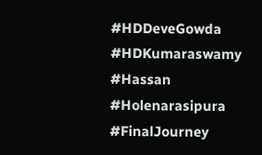#HDDeveGowda #HDKumaraswamy #Hassan #Holenarasipura #FinalJourney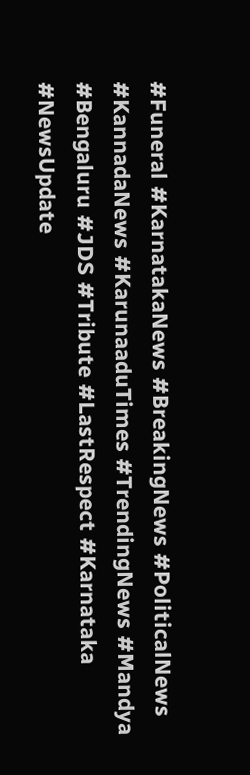#Funeral #KarnatakaNews #BreakingNews #PoliticalNews #KannadaNews #KarunaaduTimes #TrendingNews #Mandya #Bengaluru #JDS #Tribute #LastRespect #Karnataka #NewsUpdate